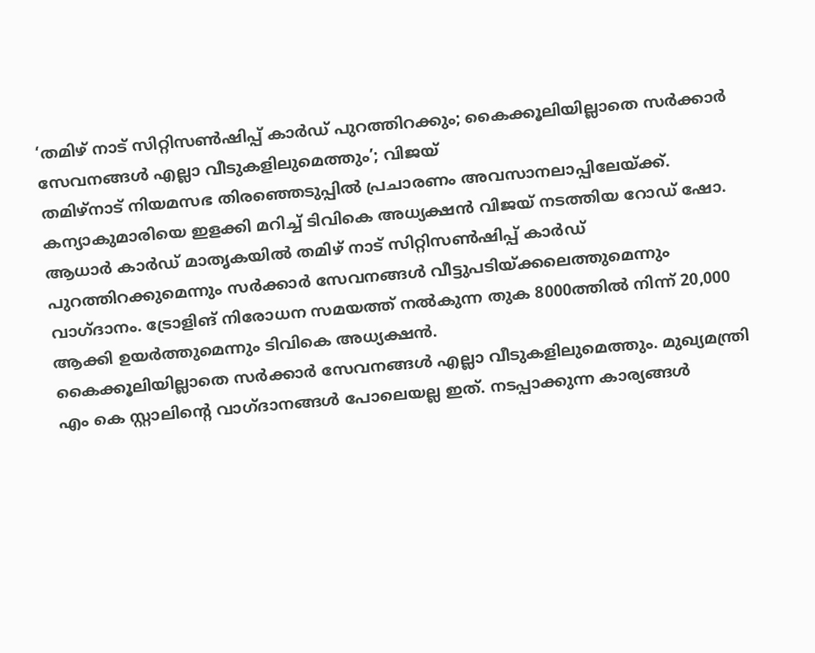‘തമിഴ് നാട് സിറ്റിസൺഷിപ്പ് കാർഡ് പുറത്തിറക്കും; കൈക്കൂലിയില്ലാതെ സർക്കാർ സേവനങ്ങൾ എല്ലാ വീടുകളിലുമെത്തും’; വിജയ്
തമിഴ്നാട് നിയമസഭ തിരഞ്ഞെടുപ്പിൽ പ്രചാരണം അവസാനലാപ്പിലേയ്ക്ക്. കന്യാകുമാരിയെ ഇളക്കി മറിച്ച് ടിവികെ അധ്യക്ഷൻ വിജയ് നടത്തിയ റോഡ് ഷോ. ആധാർ കാർഡ് മാതൃകയിൽ തമിഴ് നാട് സിറ്റിസൺഷിപ്പ് കാർഡ് പുറത്തിറക്കുമെന്നും സർക്കാർ സേവനങ്ങൾ വീട്ടുപടിയ്ക്കലെത്തുമെന്നും വാഗ്ദാനം. ട്രോളിങ് നിരോധന സമയത്ത് നൽകുന്ന തുക 8000ത്തിൽ നിന്ന് 20,000 ആക്കി ഉയർത്തുമെന്നും ടിവികെ അധ്യക്ഷൻ.
കൈക്കൂലിയില്ലാതെ സർക്കാർ സേവനങ്ങൾ എല്ലാ വീടുകളിലുമെത്തും. മുഖ്യമന്ത്രി എം കെ സ്റ്റാലിന്റെ വാഗ്ദാനങ്ങൾ പോലെയല്ല ഇത്. നടപ്പാക്കുന്ന കാര്യങ്ങൾ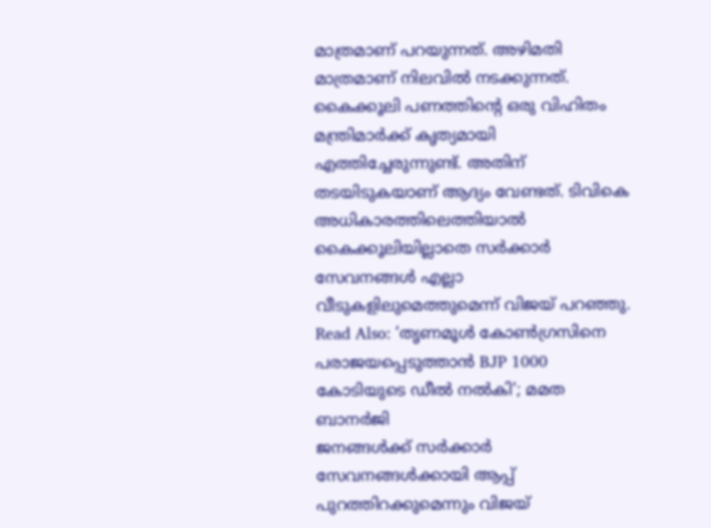മാത്രമാണ് പറയുന്നത്. അഴിമതി മാത്രമാണ് നിലവിൽ നടക്കുന്നത്. കൈക്കൂലി പണത്തിന്റെ ഒരു വിഹിതം മന്ത്രിമാർക്ക് കൃത്യമായി എത്തിച്ചേരുന്നുണ്ട്. അതിന് തടയിടുകയാണ് ആദ്യം വേണ്ടത്. ടിവികെ അധികാരത്തിലെത്തിയാൽ കൈക്കൂലിയില്ലാതെ സർക്കാർ സേവനങ്ങൾ എല്ലാ വീടുകളിലുമെത്തുമെന്ന് വിജയ് പറഞ്ഞു.
Read Also: ‘തൃണമൂൾ കോൺഗ്രസിനെ പരാജയപ്പെടുത്താൻ BJP 1000 കോടിയുടെ ഡീൽ നൽകി’; മമത ബാനർജി
ജനങ്ങൾക്ക് സർക്കാർ സേവനങ്ങൾക്കായി ആപ്പ് പുറത്തിറക്കുമെന്നും വിജയ്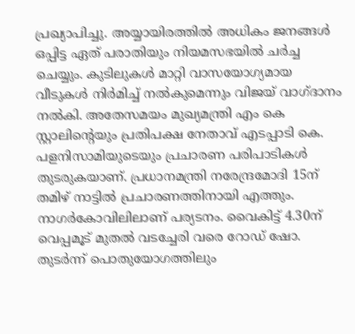പ്രഖ്യാപിച്ചു. അയ്യായിരത്തിൽ അധികം ജനങ്ങൾ ഒപ്പിട്ട ഏത് പരാതിയും നിയമസഭയിൽ ചർച്ച ചെയ്യും. കുടിലുകൾ മാറ്റി വാസയോഗ്യമായ വീടുകൾ നിർമിച്ച് നൽകുമെന്നും വിജയ് വാഗ്ദാനം നൽകി. അതേസമയം മുഖ്യമന്ത്രി എം കെ സ്റ്റാലിന്റെയും പ്രതിപക്ഷ നേതാവ് എടപ്പാടി കെ. പളനിസാമിയുടെയും പ്രചാരണ പരിപാടികൾ തുടരുകയാണ്. പ്രധാനമന്ത്രി നരേന്ദ്രമോദി 15ന് തമിഴ് നാട്ടിൽ പ്രചാരണത്തിനായി എത്തും. നാഗർകോവിലിലാണ് പര്യടനം. വൈകിട്ട് 4.30ന് വെപ്പമൂട് മുതൽ വടച്ചേരി വരെ റോഡ് ഷോ. തുടർന്ന് പൊതുയോഗത്തിലും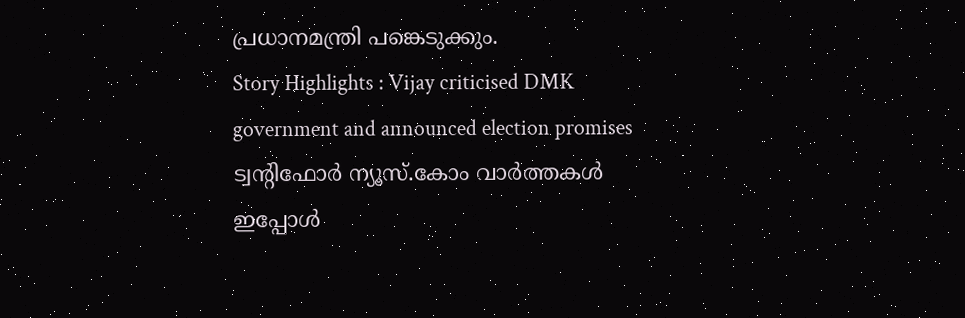പ്രധാനമന്ത്രി പങ്കെടുക്കും.
Story Highlights : Vijay criticised DMK government and announced election promises
ട്വന്റിഫോർ ന്യൂസ്.കോം വാർത്തകൾ ഇപ്പോൾ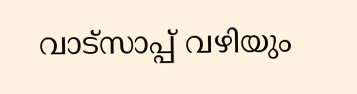വാട്സാപ്പ് വഴിയും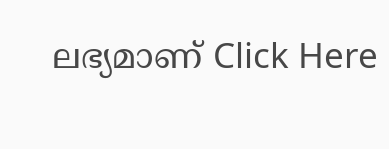ലഭ്യമാണ് Click Here